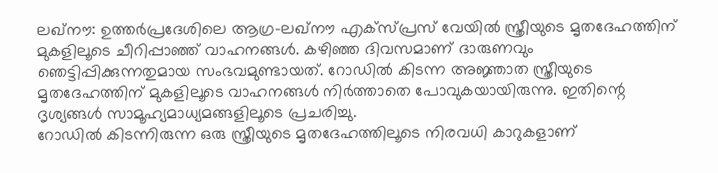ലഖ്നൗ: ഉത്തർപ്രദേശിലെ ആഗ്ര-ലഖ്നൗ എക്സ്പ്രസ് വേയിൽ സ്ത്രീയുടെ മൃതദേഹത്തിന് മുകളിലൂടെ ചീറിപ്പാഞ്ഞ് വാഹനങ്ങൾ. കഴിഞ്ഞ ദിവസമാണ് ദാരുണവും ഞെട്ടിപ്പിക്കുന്നതുമായ സംഭവമുണ്ടായത്. റോഡിൽ കിടന്ന അജ്ഞാത സ്ത്രീയുടെ മൃതദേഹത്തിന് മുകളിലൂടെ വാഹനങ്ങൾ നിർത്താതെ പോവുകയായിരുന്നു. ഇതിന്റെ ദൃശ്യങ്ങൾ സാമൂഹ്യമാധ്യമങ്ങളിലൂടെ പ്രചരിച്ചു.
റോഡിൽ കിടന്നിരുന്ന ഒരു സ്ത്രീയുടെ മൃതദേഹത്തിലൂടെ നിരവധി കാറുകളാണ്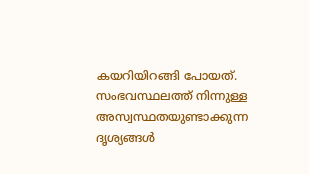കയറിയിറങ്ങി പോയത്. സംഭവസ്ഥലത്ത് നിന്നുള്ള അസ്വസ്ഥതയുണ്ടാക്കുന്ന ദൃശ്യങ്ങൾ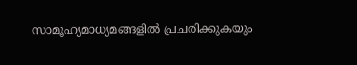സാമൂഹ്യമാധ്യമങ്ങളിൽ പ്രചരിക്കുകയും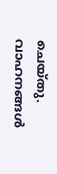ചെയ്തു. വാഹനങ്ങൾ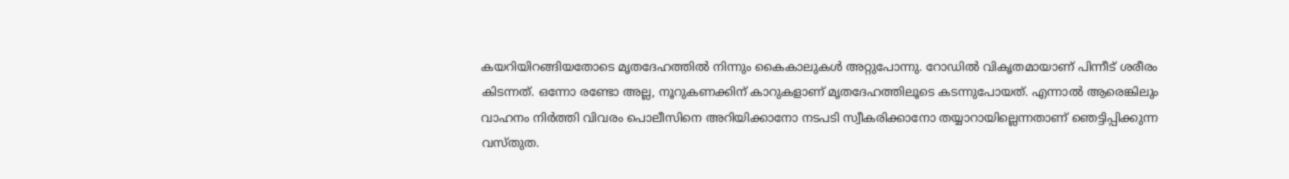കയറിയിറങ്ങിയതോടെ മൃതദേഹത്തിൽ നിന്നും കൈകാലുകൾ അറ്റുപോന്നു. റോഡിൽ വികൃതമായാണ് പിന്നീട് ശരീരം കിടന്നത്. ഒന്നോ രണ്ടോ അല്ല, നൂറുകണക്കിന് കാറുകളാണ് മൃതദേഹത്തിലൂടെ കടന്നുപോയത്. എന്നാൽ ആരെങ്കിലും വാഹനം നിർത്തി വിവരം പൊലീസിനെ അറിയിക്കാനോ നടപടി സ്വീകരിക്കാനോ തയ്യാറായില്ലെന്നതാണ് ഞെട്ടിപ്പിക്കുന്ന വസ്തുത.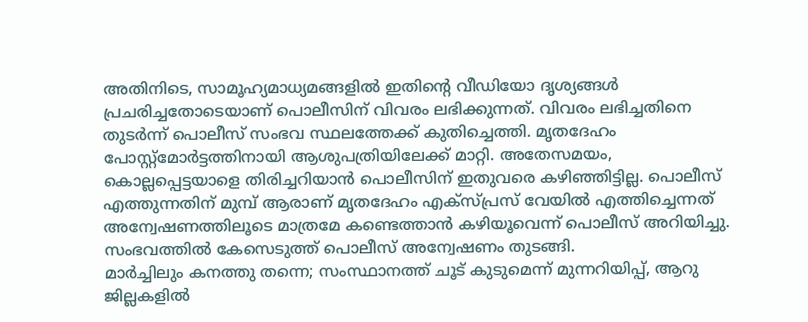അതിനിടെ, സാമൂഹ്യമാധ്യമങ്ങളിൽ ഇതിന്റെ വീഡിയോ ദൃശ്യങ്ങൾ പ്രചരിച്ചതോടെയാണ് പൊലീസിന് വിവരം ലഭിക്കുന്നത്. വിവരം ലഭിച്ചതിനെ തുടർന്ന് പൊലീസ് സംഭവ സ്ഥലത്തേക്ക് കുതിച്ചെത്തി. മൃതദേഹം പോസ്റ്റ്മോർട്ടത്തിനായി ആശുപത്രിയിലേക്ക് മാറ്റി. അതേസമയം, കൊല്ലപ്പെട്ടയാളെ തിരിച്ചറിയാൻ പൊലീസിന് ഇതുവരെ കഴിഞ്ഞിട്ടില്ല. പൊലീസ് എത്തുന്നതിന് മുമ്പ് ആരാണ് മൃതദേഹം എക്സ്പ്രസ് വേയിൽ എത്തിച്ചെന്നത് അന്വേഷണത്തിലൂടെ മാത്രമേ കണ്ടെത്താൻ കഴിയൂവെന്ന് പൊലീസ് അറിയിച്ചു. സംഭവത്തിൽ കേസെടുത്ത് പൊലീസ് അന്വേഷണം തുടങ്ങി.
മാർച്ചിലും കനത്തു തന്നെ; സംസ്ഥാനത്ത് ചൂട് കുടുമെന്ന് മുന്നറിയിപ്പ്, ആറു ജില്ലകളിൽ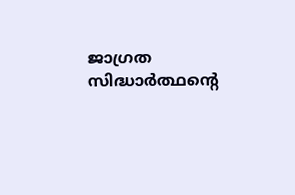ജാഗ്രത
സിദ്ധാർത്ഥന്റെ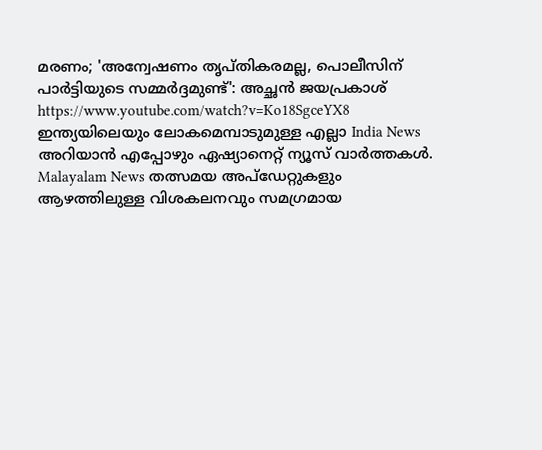മരണം; 'അന്വേഷണം തൃപ്തികരമല്ല, പൊലീസിന് പാർട്ടിയുടെ സമ്മർദ്ദമുണ്ട്': അച്ഛൻ ജയപ്രകാശ്
https://www.youtube.com/watch?v=Ko18SgceYX8
ഇന്ത്യയിലെയും ലോകമെമ്പാടുമുള്ള എല്ലാ India News അറിയാൻ എപ്പോഴും ഏഷ്യാനെറ്റ് ന്യൂസ് വാർത്തകൾ. Malayalam News തത്സമയ അപ്ഡേറ്റുകളും ആഴത്തിലുള്ള വിശകലനവും സമഗ്രമായ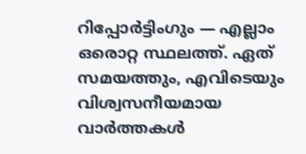റിപ്പോർട്ടിംഗും — എല്ലാം ഒരൊറ്റ സ്ഥലത്ത്. ഏത് സമയത്തും, എവിടെയും വിശ്വസനീയമായ വാർത്തകൾ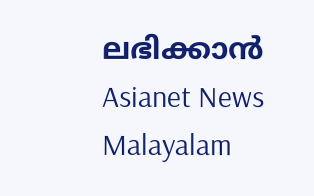ലഭിക്കാൻ Asianet News Malayalam